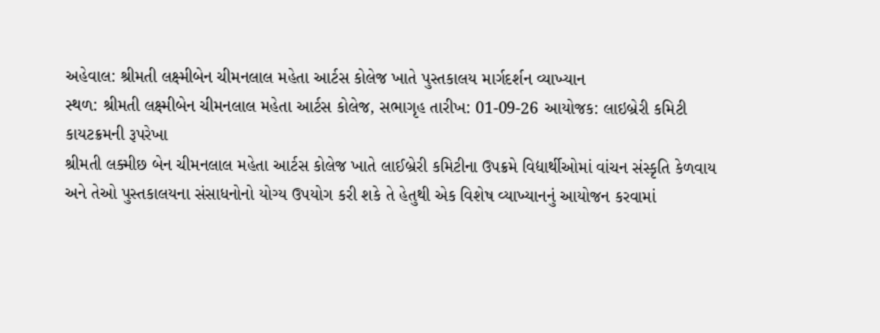અહેવાલ: શ્રીમતી લક્ષ્મીબેન ચીમનલાલ મહેતા આર્ટસ કોલેજ ખાતે પુસ્તકાલય માર્ગદર્શન વ્યાખ્યાન
સ્થળ: શ્રીમતી લક્ષ્મીબેન ચીમનલાલ મહેતા આર્ટસ કોલેજ, સભાગૃહ તારીખ: 01-09-26 આયોજક: લાઇબ્રેરી કમિટી
કાયટક્રમની રૂપરેખા
શ્રીમતી લક્મીછ બેન ચીમનલાલ મહેતા આર્ટસ કોલેજ ખાતે લાઈબ્રેરી કમિટીના ઉપક્રમે વિદ્યાર્થીઓમાં વાંચન સંસ્કૃતિ કેળવાય અને તેઓ પુસ્તકાલયના સંસાધનોનો યોગ્ય ઉપયોગ કરી શકે તે હેતુથી એક વિશેષ વ્યાખ્યાનનું આયોજન કરવામાં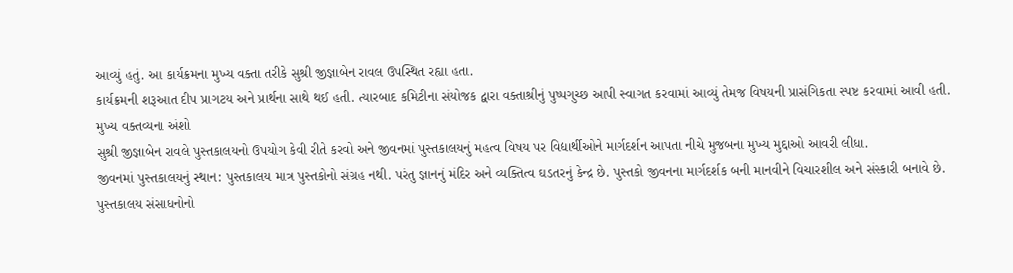આવ્યું હતું. આ કાર્યક્રમના મુખ્ય વક્તા તરીકે સુશ્રી જીજ્ઞાબેન રાવલ ઉપસ્થિત રહ્યા હતા.
કાર્યક્રમની શરૂઆત દીપ પ્રાગટય અને પ્રાર્થના સાથે થઈ હતી. ત્યારબાદ કમિટીના સંયોજક દ્વારા વક્તાશ્રીનું પુષ્પગુચ્છ આપી સ્વાગત કરવામાં આવ્યું તેમજ વિષયની પ્રાસંગિકતા સ્પષ્ટ કરવામાં આવી હતી.
મુખ્ય વક્તવ્યના અંશો
સુશ્રી જીજ્ઞાબેન રાવલે પુસ્તકાલયનો ઉપયોગ કેવી રીતે કરવો અને જીવનમાં પુસ્તકાલયનું મહત્વ વિષય પર વિદ્યાર્થીઓને માર્ગદર્શન આપતા નીચે મુજબના મુખ્ય મુદ્દાઓ આવરી લીધા.
જીવનમાં પુસ્તકાલયનું સ્થાન: પુસ્તકાલય માત્ર પુસ્તકોનો સંગ્રહ નથી. પરંતુ જ્ઞાનનું મંદિર અને વ્યક્તિત્વ ઘડતરનું કેન્દ્ર છે. પુસ્તકો જીવનના માર્ગદર્શક બની માનવીને વિચારશીલ અને સંસ્કારી બનાવે છે.
પુસ્તકાલય સંસાધનોનો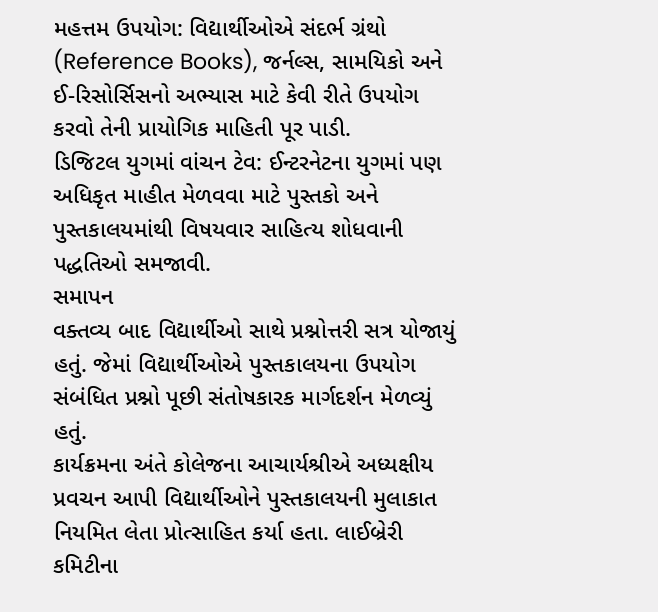મહત્તમ ઉપયોગ: વિદ્યાર્થીઓએ સંદર્ભ ગ્રંથો (Reference Books), જર્નલ્સ, સામયિકો અને ઈ-રિસોર્સિસનો અભ્યાસ માટે કેવી રીતે ઉપયોગ કરવો તેની પ્રાયોગિક માહિતી પૂર પાડી.
ડિજિટલ યુગમાં વાંચન ટેવ: ઈન્ટરનેટના યુગમાં પણ અધિકૃત માહીત મેળવવા માટે પુસ્તકો અને પુસ્તકાલયમાંથી વિષયવાર સાહિત્ય શોધવાની પદ્ધતિઓ સમજાવી.
સમાપન
વક્તવ્ય બાદ વિદ્યાર્થીઓ સાથે પ્રશ્નોત્તરી સત્ર યોજાયું હતું. જેમાં વિદ્યાર્થીઓએ પુસ્તકાલયના ઉપયોગ સંબંધિત પ્રશ્નો પૂછી સંતોષકારક માર્ગદર્શન મેળવ્યું હતું.
કાર્યક્રમના અંતે કોલેજના આચાર્યશ્રીએ અધ્યક્ષીય પ્રવચન આપી વિદ્યાર્થીઓને પુસ્તકાલયની મુલાકાત નિયમિત લેતા પ્રોત્સાહિત કર્યા હતા. લાઈબ્રેરી કમિટીના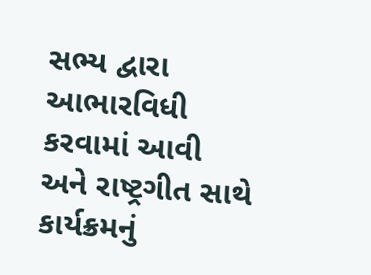સભ્ય દ્વારા આભારવિધી કરવામાં આવી અને રાષ્ટ્રગીત સાથે કાર્યક્રમનું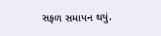સફળ સમાપન થયું.